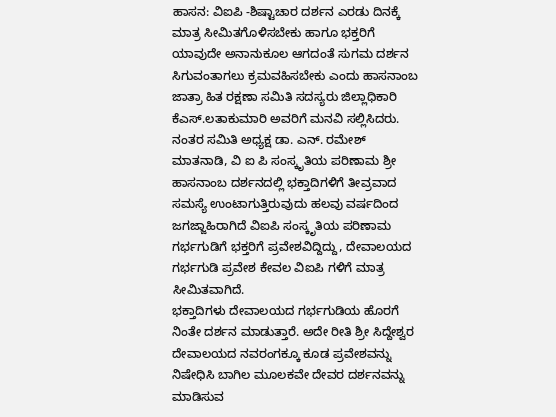ಹಾಸನ: ವಿಐಪಿ -ಶಿಷ್ಟಾಚಾರ ದರ್ಶನ ಎರಡು ದಿನಕ್ಕೆ ಮಾತ್ರ ಸೀಮಿತಗೊಳಿಸಬೇಕು ಹಾಗೂ ಭಕ್ತರಿಗೆ ಯಾವುದೇ ಅನಾನುಕೂಲ ಆಗದಂತೆ ಸುಗಮ ದರ್ಶನ ಸಿಗುವಂತಾಗಲು ಕ್ರಮವಹಿಸಬೇಕು ಎಂದು ಹಾಸನಾಂಬ ಜಾತ್ರಾ ಹಿತ ರಕ್ಷಣಾ ಸಮಿತಿ ಸದಸ್ಯರು ಜಿಲ್ಲಾಧಿಕಾರಿ ಕೆಎಸ್.ಲತಾಕುಮಾರಿ ಅವರಿಗೆ ಮನವಿ ಸಲ್ಲಿಸಿದರು.
ನಂತರ ಸಮಿತಿ ಅಧ್ಯಕ್ಷ ಡಾ. ಎನ್. ರಮೇಶ್ ಮಾತನಾಡಿ, ವಿ ಐ ಪಿ ಸಂಸ್ಕೃತಿಯ ಪರಿಣಾಮ ಶ್ರೀ ಹಾಸನಾಂಬ ದರ್ಶನದಲ್ಲಿ ಭಕ್ತಾದಿಗಳಿಗೆ ತೀವ್ರವಾದ ಸಮಸ್ಯೆ ಉಂಟಾಗುತ್ತಿರುವುದು ಹಲವು ವರ್ಷದಿಂದ ಜಗಜ್ಜಾಹಿರಾಗಿದೆ ವಿಐಪಿ ಸಂಸ್ಕೃತಿಯ ಪರಿಣಾಮ ಗರ್ಭಗುಡಿಗೆ ಭಕ್ತರಿಗೆ ಪ್ರವೇಶವಿದ್ದಿದ್ದು, ದೇವಾಲಯದ ಗರ್ಭಗುಡಿ ಪ್ರವೇಶ ಕೇವಲ ವಿಐಪಿ ಗಳಿಗೆ ಮಾತ್ರ ಸೀಮಿತವಾಗಿದೆ.
ಭಕ್ತಾದಿಗಳು ದೇವಾಲಯದ ಗರ್ಭಗುಡಿಯ ಹೊರಗೆ ನಿಂತೇ ದರ್ಶನ ಮಾಡುತ್ತಾರೆ. ಅದೇ ರೀತಿ ಶ್ರೀ ಸಿದ್ದೇಶ್ವರ ದೇವಾಲಯದ ನವರಂಗಕ್ಕೂ ಕೂಡ ಪ್ರವೇಶವನ್ನು ನಿಷೇಧಿಸಿ ಬಾಗಿಲ ಮೂಲಕವೇ ದೇವರ ದರ್ಶನವನ್ನು ಮಾಡಿಸುವ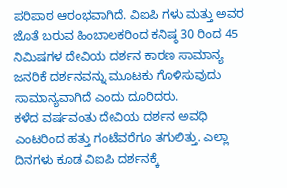ಪರಿಪಾಠ ಆರಂಭವಾಗಿದೆ. ವಿಐಪಿ ಗಳು ಮತ್ತು ಅವರ ಜೊತೆ ಬರುವ ಹಿಂಬಾಲಕರಿಂದ ಕನಿಷ್ಠ 30 ರಿಂದ 45 ನಿಮಿಷಗಳ ದೇವಿಯ ದರ್ಶನ ಕಾರಣ ಸಾಮಾನ್ಯ ಜನರಿಕೆ ದರ್ಶನವನ್ನು ಮೂಟಕು ಗೊಳಿಸುವುದು ಸಾಮಾನ್ಯವಾಗಿದೆ ಎಂದು ದೂರಿದರು.
ಕಳೆದ ವರ್ಷವಂತು ದೇವಿಯ ದರ್ಶನ ಅವಧಿ ಎಂಟರಿಂದ ಹತ್ತು ಗಂಟೆವರೆಗೂ ತಗುಲಿತ್ತು. ಎಲ್ಲಾ ದಿನಗಳು ಕೂಡ ವಿಐಪಿ ದರ್ಶನಕ್ಕೆ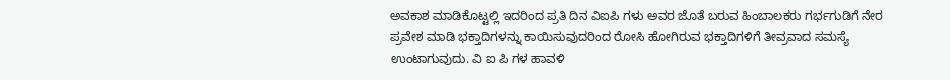ಅವಕಾಶ ಮಾಡಿಕೊಟ್ಟಲ್ಲಿ ಇದರಿಂದ ಪ್ರತಿ ದಿನ ವಿಐಪಿ ಗಳು ಅವರ ಜೊತೆ ಬರುವ ಹಿಂಬಾಲಕರು ಗರ್ಭಗುಡಿಗೆ ನೇರ ಪ್ರವೇಶ ಮಾಡಿ ಭಕ್ತಾದಿಗಳನ್ನು ಕಾಯಿಸುವುದರಿಂದ ರೋಸಿ ಹೋಗಿರುವ ಭಕ್ತಾದಿಗಳಿಗೆ ತೀವ್ರವಾದ ಸಮಸ್ಯೆ ಉಂಟಾಗುವುದು. ವಿ ಐ ಪಿ ಗಳ ಹಾವಳಿ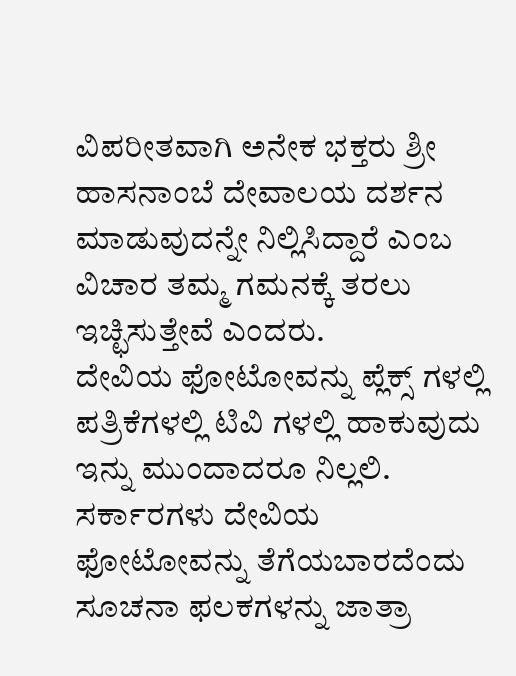ವಿಪರೀತವಾಗಿ ಅನೇಕ ಭಕ್ತರು ಶ್ರೀ ಹಾಸನಾಂಬೆ ದೇವಾಲಯ ದರ್ಶನ ಮಾಡುವುದನ್ನೇ ನಿಲ್ಲಿಸಿದ್ದಾರೆ ಎಂಬ ವಿಚಾರ ತಮ್ಮ ಗಮನಕ್ಕೆ ತರಲು ಇಚ್ಛಿಸುತ್ತೇವೆ ಎಂದರು.
ದೇವಿಯ ಫೋಟೋವನ್ನು ಪ್ಲೆಕ್ಸ್ ಗಳಲ್ಲಿ ಪತ್ರಿಕೆಗಳಲ್ಲಿ ಟಿವಿ ಗಳಲ್ಲಿ ಹಾಕುವುದು ಇನ್ನು ಮುಂದಾದರೂ ನಿಲ್ಲಲಿ. ಸರ್ಕಾರಗಳು ದೇವಿಯ ಫೋಟೋವನ್ನು ತೆಗೆಯಬಾರದೆಂದು ಸೂಚನಾ ಫಲಕಗಳನ್ನು ಜಾತ್ರಾ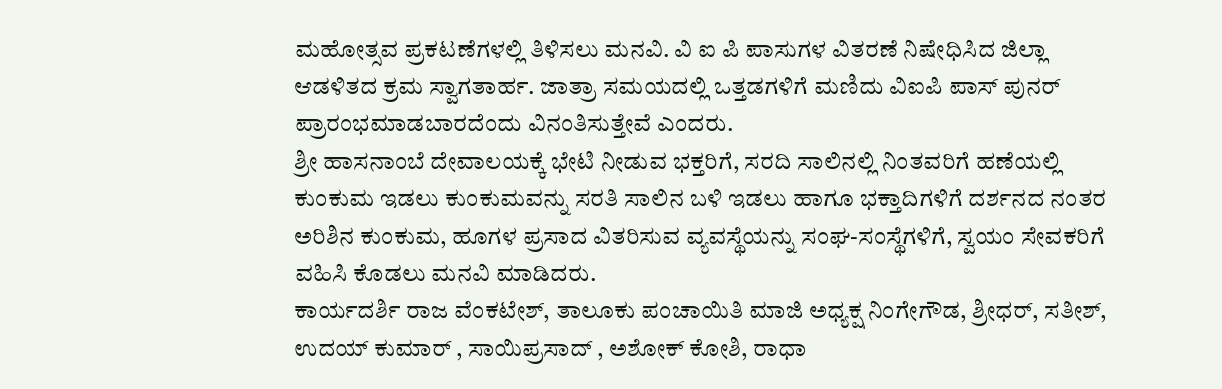ಮಹೋತ್ಸವ ಪ್ರಕಟಣೆಗಳಲ್ಲಿ ತಿಳಿಸಲು ಮನವಿ. ವಿ ಐ ಪಿ ಪಾಸುಗಳ ವಿತರಣೆ ನಿಷೇಧಿಸಿದ ಜಿಲ್ಲಾ ಆಡಳಿತದ ಕ್ರಮ ಸ್ವಾಗತಾರ್ಹ. ಜಾತ್ರಾ ಸಮಯದಲ್ಲಿ ಒತ್ತಡಗಳಿಗೆ ಮಣಿದು ವಿಐಪಿ ಪಾಸ್ ಪುನರ್ ಪ್ರಾರಂಭಮಾಡಬಾರದೆಂದು ವಿನಂತಿಸುತ್ತೇವೆ ಎಂದರು.
ಶ್ರೀ ಹಾಸನಾಂಬೆ ದೇವಾಲಯಕ್ಕೆ ಭೇಟಿ ನೀಡುವ ಭಕ್ತರಿಗೆ, ಸರದಿ ಸಾಲಿನಲ್ಲಿ ನಿಂತವರಿಗೆ ಹಣೆಯಲ್ಲಿ ಕುಂಕುಮ ಇಡಲು ಕುಂಕುಮವನ್ನು ಸರತಿ ಸಾಲಿನ ಬಳಿ ಇಡಲು ಹಾಗೂ ಭಕ್ತಾದಿಗಳಿಗೆ ದರ್ಶನದ ನಂತರ ಅರಿಶಿನ ಕುಂಕುಮ, ಹೂಗಳ ಪ್ರಸಾದ ವಿತರಿಸುವ ವ್ಯವಸ್ಥೆಯನ್ನು ಸಂಘ-ಸಂಸ್ಥೆಗಳಿಗೆ, ಸ್ವಯಂ ಸೇವಕರಿಗೆ ವಹಿಸಿ ಕೊಡಲು ಮನವಿ ಮಾಡಿದರು.
ಕಾರ್ಯದರ್ಶಿ ರಾಜ ವೆಂಕಟೇಶ್, ತಾಲೂಕು ಪಂಚಾಯಿತಿ ಮಾಜಿ ಅಧ್ಯಕ್ಷ ನಿಂಗೇಗೌಡ, ಶ್ರೀಧರ್, ಸತೀಶ್, ಉದಯ್ ಕುಮಾರ್ , ಸಾಯಿಪ್ರಸಾದ್ , ಅಶೋಕ್ ಕೋಶಿ, ರಾಧಾ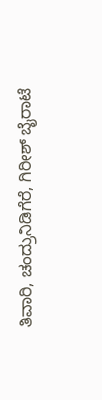ತಿವಾರಿ, ಚಂದ್ರುನಿಡಿಗೆರೆ, ಗಿರೀಶ್ ಬೈರಾಟೆ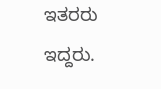ಇತರರು ಇದ್ದರು.